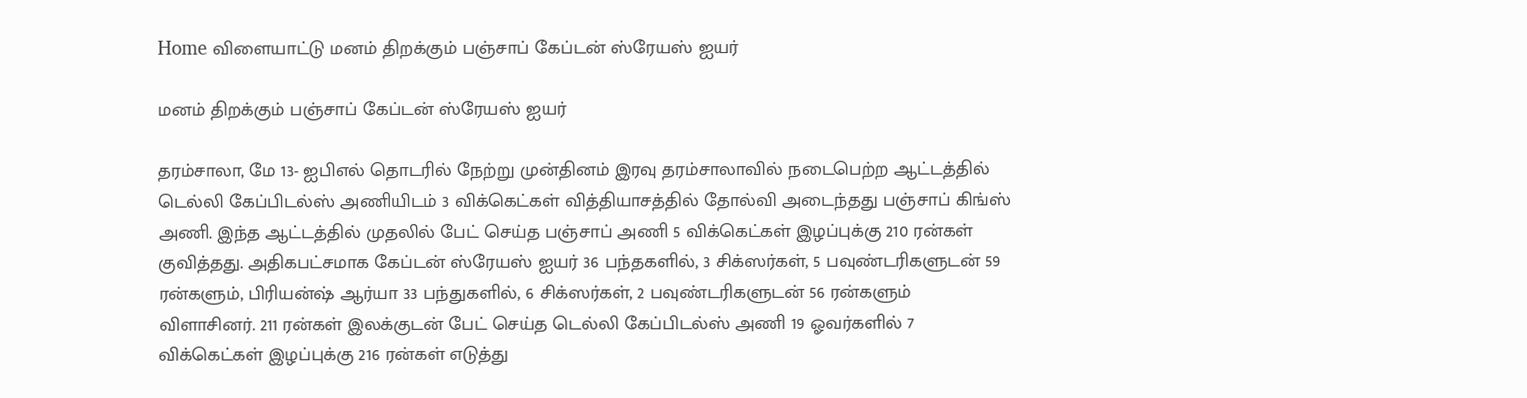Home விளையாட்டு மனம் திறக்கும் பஞ்சாப் கேப்டன் ஸ்ரேயஸ் ஐயர்

மனம் திறக்கும் பஞ்சாப் கேப்டன் ஸ்ரேயஸ் ஐயர்

தரம்சாலா, மே 13- ஐபிஎல் தொடரில் நேற்று முன்தினம் இரவு தரம்சாலாவில் நடைபெற்ற ஆட்டத்தில் டெல்லி கேப்பிடல்ஸ் அணியிடம் 3 விக்கெட்கள் வித்தியாசத்தில் தோல்வி அடைந்தது பஞ்சாப் கிங்ஸ் அணி. இந்த ஆட்டத்தில் முதலில் பேட் செய்த பஞ்சாப் அணி 5 விக்கெட்கள் இழப்புக்கு 210 ரன்கள் குவித்தது. அதிகபட்சமாக கேப்டன் ஸ்ரேயஸ் ஐயர் 36 பந்தகளில், 3 சிக்ஸர்கள், 5 பவுண்டரிகளுடன் 59 ரன்களும், பிரியன்ஷ் ஆர்யா 33 பந்துகளில், 6 சிக்ஸர்கள், 2 பவுண்டரிகளுடன் 56 ரன்களும் விளாசினர். 211 ரன்கள் இலக்குடன் பேட் செய்த டெல்லி கேப்பிடல்ஸ் அணி 19 ஓவர்களில் 7 விக்கெட்கள் இழப்புக்கு 216 ரன்கள் எடுத்து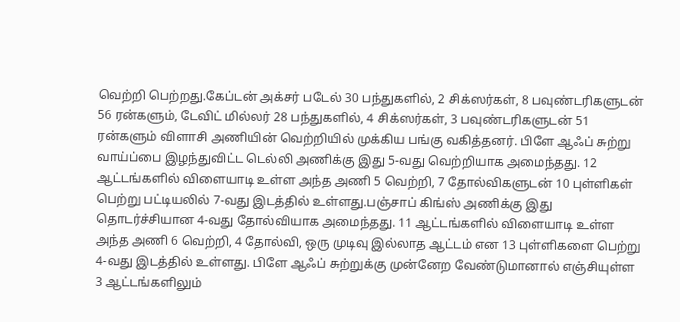வெற்றி பெற்றது.கேப்டன் அக்சர் படேல் 30 பந்துகளில், 2 சிக்ஸர்கள், 8 பவுண்டரிகளுடன் 56 ரன்களும், டேவிட் மில்லர் 28 பந்துகளில், 4 சிக்ஸர்கள், 3 பவுண்டரிகளுடன் 51 ரன்களும் விளாசி அணியின் வெற்றியில் முக்கிய பங்கு வகித்தனர். பிளே ஆஃப் சுற்று வாய்ப்பை இழந்துவிட்ட டெல்லி அணிக்கு இது 5-வது வெற்றியாக அமைந்தது. 12 ஆட்டங்களில் விளையாடி உள்ள அந்த அணி 5 வெற்றி, 7 தோல்விகளுடன் 10 புள்ளிகள் பெற்று பட்டியலில் 7-வது இடத்தில் உள்ளது.பஞ்சாப் கிங்ஸ் அணிக்கு இது தொடர்ச்சியான 4-வது தோல்வியாக அமைந்தது. 11 ஆட்டங்களில் விளையாடி உள்ள அந்த அணி 6 வெற்றி, 4 தோல்வி, ஒரு முடிவு இல்லாத ஆட்டம் என 13 புள்ளிகளை பெற்று 4-வது இடத்தில் உள்ளது. பிளே ஆஃப் சுற்றுக்கு முன்னேற வேண்டுமானால் எஞ்சியுள்ள 3 ஆட்டங்களிலும்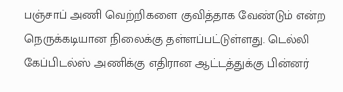பஞ்சாப் அணி வெற்றிகளை குவித்தாக வேண்டும் என்ற நெருக்கடியான நிலைக்கு தள்ளப்பட்டுள்ளது. டெல்லி கேப்பிடல்ஸ் அணிக்கு எதிரான ஆட்டத்துக்கு பின்னர்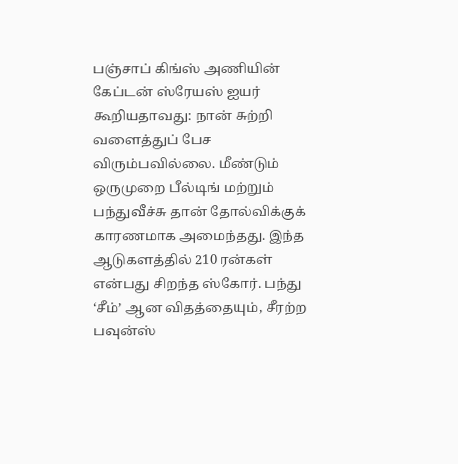பஞ்சாப் கிங்ஸ் அணியின் கேப்டன் ஸ்ரேயஸ் ஐயர் கூறியதாவது: நான் சுற்றி வளைத்துப் பேச விரும்பவில்லை. மீண்டும் ஒருமுறை பீல்டிங் மற்றும் பந்துவீச்சு தான் தோல்விக்குக் காரணமாக அமைந்தது. இந்த ஆடுகளத்தில் 210 ரன்கள் என்பது சிறந்த ஸ்கோர். பந்து ‘சீம்’ ஆன விதத்தையும், சீரற்ற பவுன்ஸ்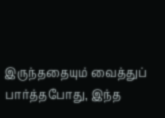இருந்ததையும் வைத்துப் பார்த்தபோது, இந்த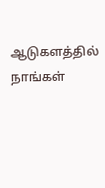ஆடுகளத்தில் நாங்கள்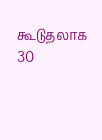கூடுதலாக 30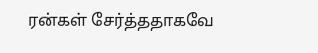ரன்கள் சேர்த்ததாகவே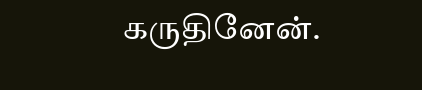கருதினேன்.